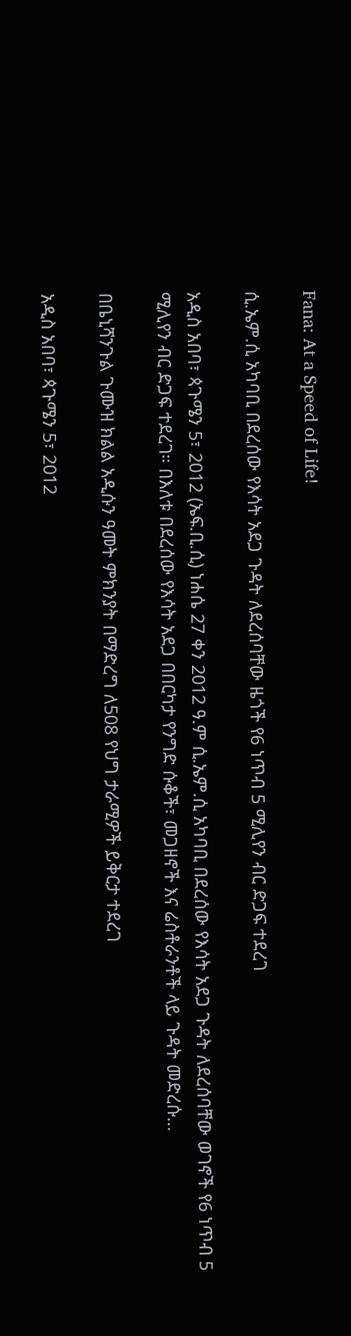Fana: At a Speed of Life!

ሲ.ኤም.ሲ አካባቢ በደረሰው የእሳት አደጋ ጉዳት ለደረሰባቸው ዜጎች የ6 ነጥብ 5 ሚሊየን ብር ድጋፍ ተደረገ

አዲስ አበባ፣ ጳጉሜን 5፣ 2012 (ኤፍ.ቢ.ሲ) ነሐሴ 27 ቀን 2012 ዓ.ም ሲ.ኤም.ሲ አካባቢ በደረሰው የእሳት አደጋ ጉዳት ለደረሰባቸው ወገኖች የ6 ነጥብ 5 ሚሊየን ብር ድጋፍ ተደረገ። በእለቱ በደረሰው የእሳት አደጋ በበርካታ የንግድ ሱቆች፣ መጋዘኖች እና ሬስቶራንቶች ላይ ጉዳት መድረሱ…

በቤኒሻንጉል ጉሙዝ ክልል አዲሱን ዓመት ምክንያት በማድረግ ለ508 የህግ ታራሚዎች ይቅርታ ተደረገ

አዲስ አበባ፣ ጳጉሜን 5፣ 2012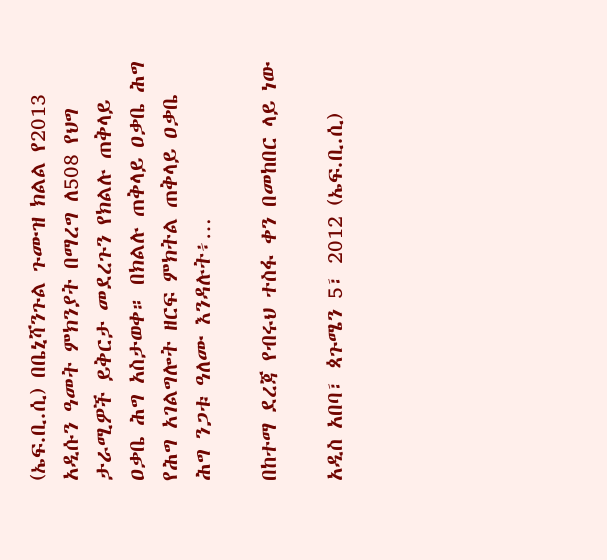(ኤፍ.ቢ.ሲ) በቤኒሻንጉል ጉሙዝ ክልል የ2013 አዲሱን ዓመት ምክንያት በማረግ ለ508 የህግ ታራሚዎች ይቅርታ መደረጉን የክልሉ ጠቅላይ ዐቃቤ ሕግ አስታወቀ። በክልሉ ጠቅላይ ዐቃቤ ሕግ የሕግ አገልግሎት ዘርፍ ምክትል ጠቅላይ ዐቃቤ ሕግ ንጋቱ ዓለሙ እንዳሉት፥…

በከተማ ደረጃ የብሩህ ተስፋ ቀን በመከበር ላይ ነው

አዲስ አበባ፣ ጳጉሜን 5፣ 2012 (ኤፍ.ቢ.ሲ)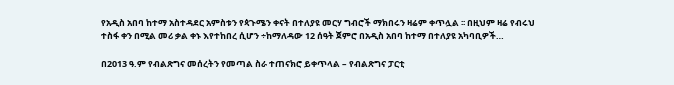የአዲስ አበባ ከተማ አስተዳደር አምስቱን የጳጉሜን ቀናት በተለያዩ መርሃ ግብሮች ማክበሩን ዛሬም ቀጥሏል ፡፡ በዚህም ዛሬ የብሩህ ተስፋ ቀን በሚል መሪ ቃል ቀኑ እየተከበረ ሲሆን ÷ከማለዳው 12 ሰዓት ጀምሮ በአዲስ አበባ ከተማ በተለያዩ አካባቢዎች…

በ2013 ዓ.ም የብልጽግና መሰረትን የመጣል ስራ ተጠናክሮ ይቀጥላል – የብልጽግና ፓርቲ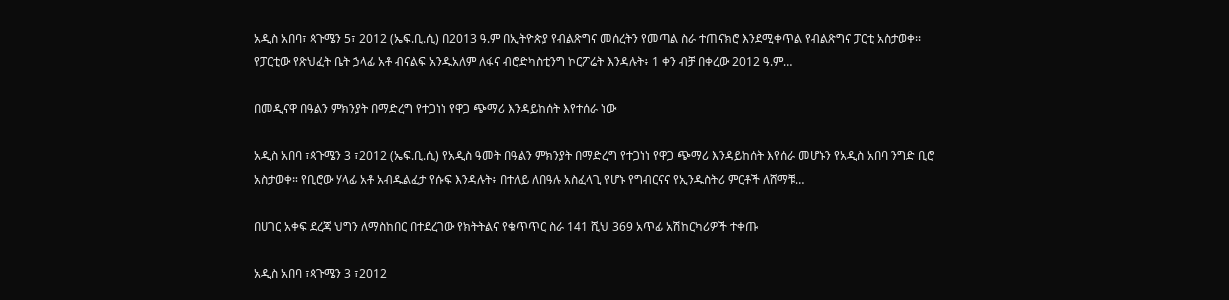አዲስ አበባ፣ ጳጉሜን 5፣ 2012 (ኤፍ.ቢ.ሲ) በ2013 ዓ.ም በኢትዮጵያ የብልጽግና መሰረትን የመጣል ስራ ተጠናክሮ እንደሚቀጥል የብልጽግና ፓርቲ አስታወቀ፡፡ የፓርቲው የጽህፈት ቤት ኃላፊ አቶ ብናልፍ አንዱአለም ለፋና ብሮድካስቲንግ ኮርፖሬት እንዳሉት፥ 1 ቀን ብቻ በቀረው 2012 ዓ.ም…

በመዲናዋ በዓልን ምክንያት በማድረግ የተጋነነ የዋጋ ጭማሪ እንዳይከሰት እየተሰራ ነው

አዲስ አበባ ፣ጳጉሜን 3 ፣2012 (ኤፍ.ቢ.ሲ) የአዲስ ዓመት በዓልን ምክንያት በማድረግ የተጋነነ የዋጋ ጭማሪ እንዳይከሰት እየሰራ መሆኑን የአዲስ አበባ ንግድ ቢሮ አስታወቀ። የቢሮው ሃላፊ አቶ አብዱልፈታ የሱፍ እንዳሉት፥ በተለይ ለበዓሉ አስፈላጊ የሆኑ የግብርናና የኢንዱስትሪ ምርቶች ለሸማቹ…

በሀገር አቀፍ ደረጃ ህግን ለማስከበር በተደረገው የክትትልና የቁጥጥር ስራ 141 ሺህ 369 አጥፊ አሽከርካሪዎች ተቀጡ

አዲስ አበባ ፣ጳጉሜን 3 ፣2012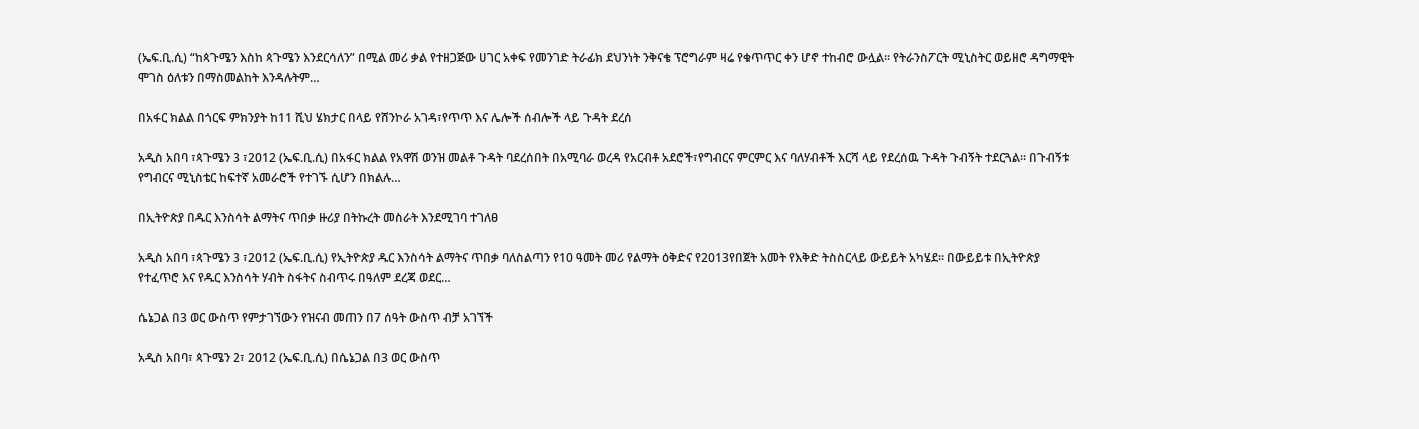(ኤፍ.ቢ.ሲ) “ከጳጉሜን እስከ ጳጉሜን እንደርሳለን” በሚል መሪ ቃል የተዘጋጅው ሀገር አቀፍ የመንገድ ትራፊክ ደህንነት ንቅናቄ ፕሮግራም ዛሬ የቁጥጥር ቀን ሆኖ ተከብሮ ውሏል፡፡ የትራንስፖርት ሚኒስትር ወይዘሮ ዳግማዊት ሞገስ ዕለቱን በማስመልከት እንዳሉትም…

በአፋር ክልል በጎርፍ ምክንያት ከ11 ሺህ ሄክታር በላይ የሸንኮራ አገዳ፣የጥጥ እና ሌሎች ሰብሎች ላይ ጉዳት ደረሰ

አዲስ አበባ ፣ጳጉሜን 3 ፣2012 (ኤፍ.ቢ.ሲ) በአፋር ክልል የአዋሽ ወንዝ መልቶ ጉዳት ባደረሰበት በአሚባራ ወረዳ የአርብቶ አደሮች፣የግብርና ምርምር እና ባለሃብቶች እርሻ ላይ የደረሰዉ ጉዳት ጉብኝት ተደርጓል፡፡ በጉብኝቱ የግብርና ሚኒስቴር ከፍተኛ አመራሮች የተገኙ ሲሆን በክልሉ…

በኢትዮጵያ በዱር እንስሳት ልማትና ጥበቃ ዙሪያ በትኩረት መስራት እንደሚገባ ተገለፀ

አዲስ አበባ ፣ጳጉሜን 3 ፣2012 (ኤፍ.ቢ.ሲ) የኢትዮጵያ ዱር እንስሳት ልማትና ጥበቃ ባለስልጣን የ10 ዓመት መሪ የልማት ዕቅድና የ2013የበጀት አመት የእቅድ ትስስርላይ ውይይት አካሄደ፡፡ በውይይቱ በኢትዮጵያ የተፈጥሮ እና የዱር እንስሳት ሃብት ስፋትና ስብጥሩ በዓለም ደረጃ ወደር…

ሴኔጋል በ3 ወር ውስጥ የምታገኘውን የዝናብ መጠን በ7 ሰዓት ውስጥ ብቻ አገኘች

አዲስ አበባ፣ ጳጉሜን 2፣ 2012 (ኤፍ.ቢ.ሲ) በሴኔጋል በ3 ወር ውስጥ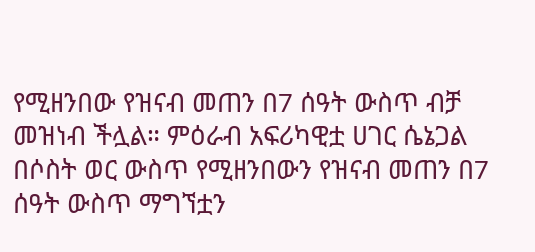የሚዘንበው የዝናብ መጠን በ7 ሰዓት ውስጥ ብቻ መዝነብ ችሏል። ምዕራብ አፍሪካዊቷ ሀገር ሴኔጋል በሶስት ወር ውስጥ የሚዘንበውን የዝናብ መጠን በ7 ሰዓት ውስጥ ማግኘቷን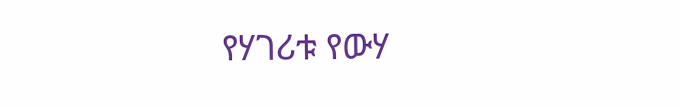የሃገሪቱ የውሃ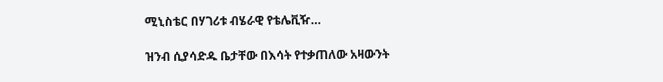ሚኒስቴር በሃገሪቱ ብሄራዊ የቴሌቪዥ…

ዝንብ ሲያሳድዱ ቤታቸው በእሳት የተቃጠለው አዛውንት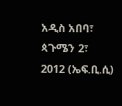አዲስ አበባ፣ ጳጉሜን 2፣ 2012 (ኤፍ.ቢ.ሲ)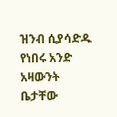ዝንብ ሲያሳድዱ የነበሩ አንድ አዛውንት ቤታቸው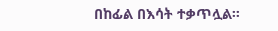በከፊል በእሳት ተቃጥሏል።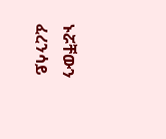ኑሯቸውን ፈረንሳይ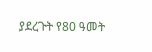ያደረጉት የ80 ዓመት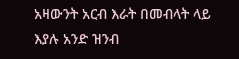አዛውንት አርብ እራት በመብላት ላይ እያሉ አንድ ዝንብ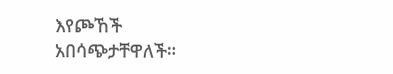እየጮኸች አበሳጭታቸዋለች።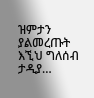ዝምታን ያልመረጡት እኚህ ግለሰብ ታዲያ…